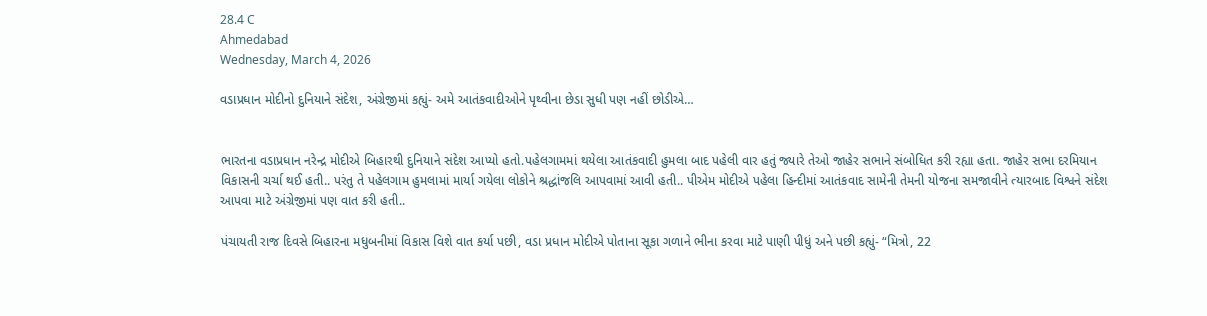28.4 C
Ahmedabad
Wednesday, March 4, 2026

વડાપ્રધાન મોદીનો દુનિયાને સંદેશ, અંગ્રેજીમાં કહ્યું- અમે આતંકવાદીઓને પૃથ્વીના છેડા સુધી પણ નહીં છોડીએ…


ભારતના વડાપ્રધાન નરેન્દ્ર મોદીએ બિહારથી દુનિયાને સંદેશ આપ્યો હતો.પહેલગામમાં થયેલા આતંકવાદી હુમલા બાદ પહેલી વાર હતું જ્યારે તેઓ જાહેર સભાને સંબોધિત કરી રહ્યા હતા. જાહેર સભા દરમિયાન વિકાસની ચર્ચા થઈ હતી.. પરંતુ તે પહેલગામ હુમલામાં માર્યા ગયેલા લોકોને શ્રદ્ધાંજલિ આપવામાં આવી હતી.. પીએમ મોદીએ પહેલા હિન્દીમાં આતંકવાદ સામેની તેમની યોજના સમજાવીને ત્યારબાદ વિશ્વને સંદેશ આપવા માટે અંગ્રેજીમાં પણ વાત કરી હતી..

પંચાયતી રાજ દિવસે બિહારના મધુબનીમાં વિકાસ વિશે વાત કર્યા પછી, વડા પ્રધાન મોદીએ પોતાના સૂકા ગળાને ભીના કરવા માટે પાણી પીધું અને પછી કહ્યું- “મિત્રો, 22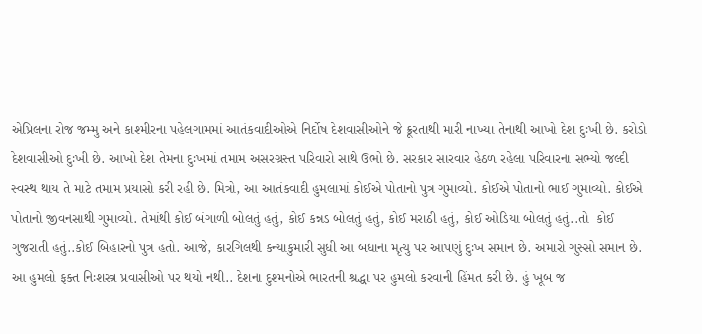એપ્રિલના રોજ જમ્મુ અને કાશ્મીરના પહેલગામમાં આતંકવાદીઓએ નિર્દોષ દેશવાસીઓને જે ક્રૂરતાથી મારી નાખ્યા તેનાથી આખો દેશ દુઃખી છે. કરોડો દેશવાસીઓ દુઃખી છે. આખો દેશ તેમના દુઃખમાં તમામ અસરગ્રસ્ત પરિવારો સાથે ઉભો છે. સરકાર સારવાર હેઠળ રહેલા પરિવારના સભ્યો જલ્દી સ્વસ્થ થાય તે માટે તમામ પ્રયાસો કરી રહી છે. મિત્રો, આ આતંકવાદી હુમલામાં કોઈએ પોતાનો પુત્ર ગુમાવ્યો. કોઈએ પોતાનો ભાઈ ગુમાવ્યો. કોઈએ પોતાનો જીવનસાથી ગુમાવ્યો. તેમાંથી કોઈ બંગાળી બોલતું હતું, કોઈ કન્નડ બોલતું હતું, કોઈ મરાઠી હતું, કોઈ ઓડિયા બોલતું હતું..તો  કોઈ ગુજરાતી હતું..કોઈ બિહારનો પુત્ર હતો. આજે, કારગિલથી કન્યાકુમારી સુધી આ બધાના મૃત્યુ પર આપણું દુઃખ સમાન છે. અમારો ગુસ્સો સમાન છે. આ હુમલો ફક્ત નિઃશસ્ત્ર પ્રવાસીઓ પર થયો નથી.. દેશના દુશ્મનોએ ભારતની શ્રદ્ધા પર હુમલો કરવાની હિંમત કરી છે. હું ખૂબ જ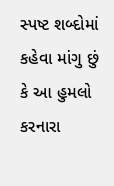સ્પષ્ટ શબ્દોમાં કહેવા માંગુ છું કે આ હુમલો કરનારા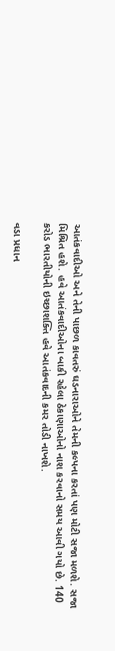આતંકવાદીઓ અને તેની પાછળ કાવતરું ઘડનારાઓને તેમની કલ્પના કરતાં પણ મોટી સજા મળશે. સજા મિશ્રિત હશે. હવે આતંકવાદીઓના બાકી રહેલા ઠેકાણાઓનો નાશ કરવાનો સમય આવી ગયો છે. 140 કરોડ ભારતીયોની ઇચ્છાશક્તિ હવે આતંકવાદની કમર તોડી નાખશે.

વડા પ્રધાન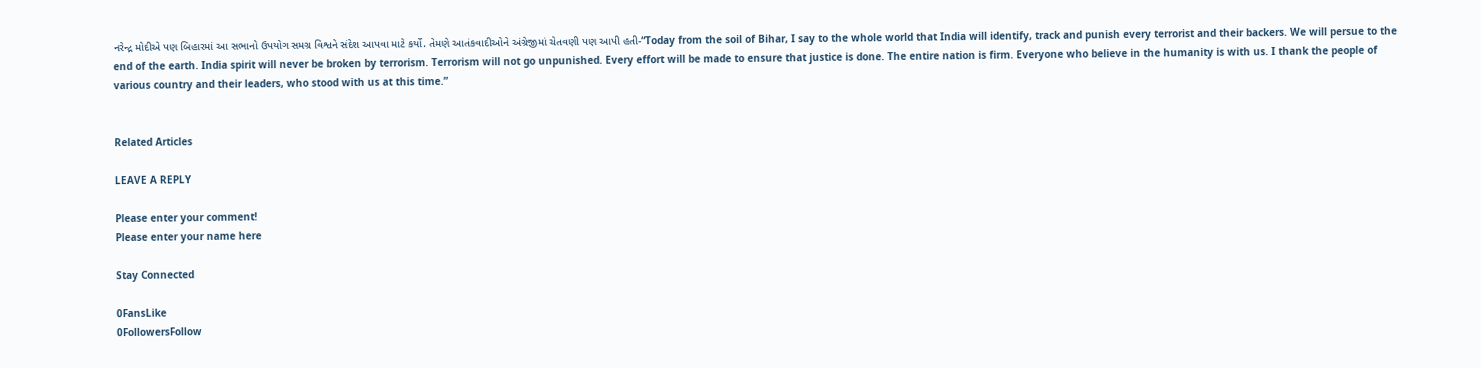નરેન્દ્ર મોદીએ પણ બિહારમાં આ સભાનો ઉપયોગ સમગ્ર વિશ્વને સંદેશ આપવા માટે કર્યો. તેમણે આતંકવાદીઓને અંગ્રેજીમાં ચેતવણી પણ આપી હતી-“Today from the soil of Bihar, I say to the whole world that India will identify, track and punish every terrorist and their backers. We will persue to the end of the earth. India spirit will never be broken by terrorism. Terrorism will not go unpunished. Every effort will be made to ensure that justice is done. The entire nation is firm. Everyone who believe in the humanity is with us. I thank the people of various country and their leaders, who stood with us at this time.”


Related Articles

LEAVE A REPLY

Please enter your comment!
Please enter your name here

Stay Connected

0FansLike
0FollowersFollow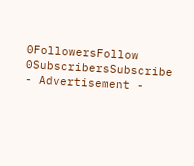0FollowersFollow
0SubscribersSubscribe
- Advertisement -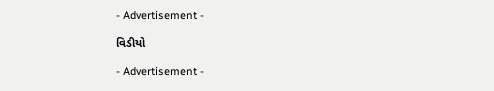- Advertisement -

વિડીયો

- Advertisement -